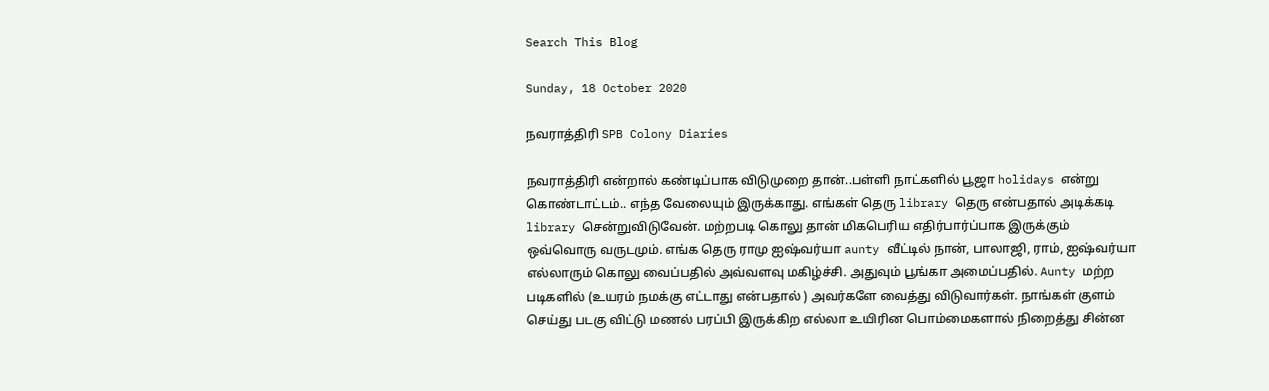Search This Blog

Sunday, 18 October 2020

நவராத்திரி SPB Colony Diaries

நவராத்திரி என்றால் கண்டிப்பாக விடுமுறை தான்..பள்ளி நாட்களில் பூஜா holidays என்று கொண்டாட்டம்.. எந்த வேலையும் இருக்காது. எங்கள் தெரு library தெரு என்பதால் அடிக்கடி library சென்றுவிடுவேன். மற்றபடி கொலு தான் மிகபெரிய எதிர்பார்ப்பாக இருக்கும் ஒவ்வொரு வருடமும். எங்க தெரு ராமு ஐஷ்வர்யா aunty வீட்டில் நான், பாலாஜி, ராம், ஐஷ்வர்யா எல்லாரும் கொலு வைப்பதில் அவ்வளவு மகிழ்ச்சி. அதுவும் பூங்கா அமைப்பதில். Aunty மற்ற படிகளில் (உயரம் நமக்கு எட்டாது என்பதால் ) அவர்களே வைத்து விடுவார்கள். நாங்கள் குளம் செய்து படகு விட்டு மணல் பரப்பி இருக்கிற எல்லா உயிரின பொம்மைகளால் நிறைத்து சின்ன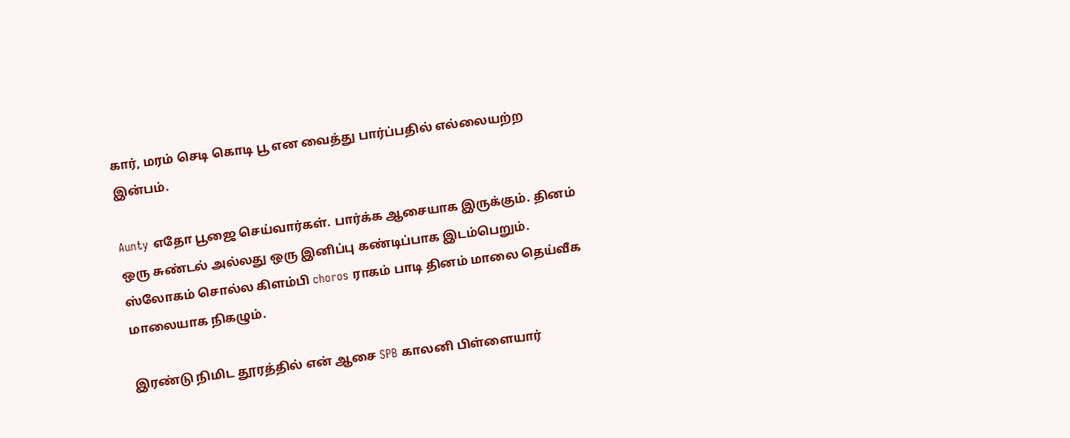கார், மரம் செடி கொடி பூ என வைத்து பார்ப்பதில் எல்லையற்ற இன்பம்.

Aunty எதோ பூஜை செய்வார்கள். பார்க்க ஆசையாக இருக்கும். தினம் ஒரு சுண்டல் அல்லது ஒரு இனிப்பு கண்டிப்பாக இடம்பெறும். ஸ்லோகம் சொல்ல கிளம்பி choros ராகம் பாடி தினம் மாலை தெய்வீக மாலையாக நிகழும்.

இரண்டு நிமிட தூரத்தில் என் ஆசை SPB காலனி பிள்ளையார்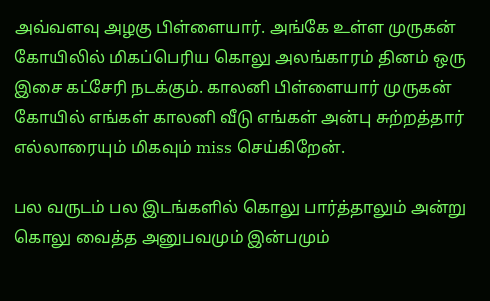அவ்வளவு அழகு பிள்ளையார். அங்கே உள்ள முருகன் கோயிலில் மிகப்பெரிய கொலு அலங்காரம் தினம் ஒரு இசை கட்சேரி நடக்கும். காலனி பிள்ளையார் முருகன் கோயில் எங்கள் காலனி வீடு எங்கள் அன்பு சுற்றத்தார் எல்லாரையும் மிகவும் miss செய்கிறேன்.

பல வருடம் பல இடங்களில் கொலு பார்த்தாலும் அன்று கொலு வைத்த அனுபவமும் இன்பமும்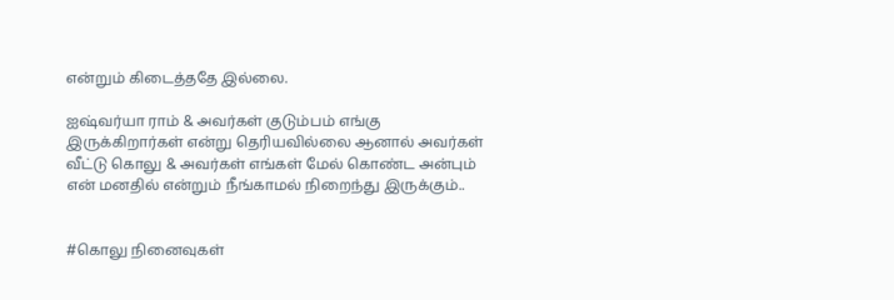என்றும் கிடைத்ததே இல்லை.

ஐஷ்வர்யா ராம் & அவர்கள் குடும்பம் எங்கு இருக்கிறார்கள் என்று தெரியவில்லை ஆனால் அவர்கள் வீட்டு கொலு & அவர்கள் எங்கள் மேல் கொண்ட அன்பும் என் மனதில் என்றும் நீங்காமல் நிறைந்து இருக்கும்..


#கொலு நினைவுகள்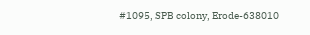#1095, SPB colony, Erode-638010